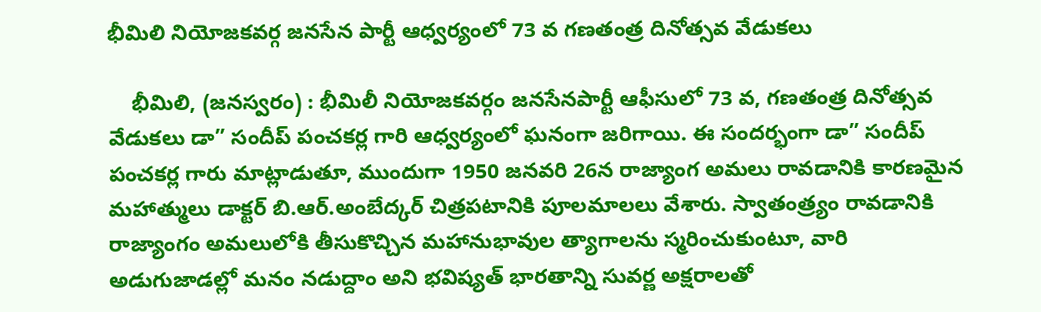భీమిలి నియోజకవర్గ జనసేన పార్టీ ఆధ్వర్యంలో 73 వ గణతంత్ర దినోత్సవ వేడుకలు

    భీమిలి, (జనస్వరం) : భీమిలీ నియోజకవర్గం జనసేనపార్టీ ఆఫీసులో 73 వ, గణతంత్ర దినోత్సవ వేడుకలు డా” సందీప్ పంచకర్ల గారి ఆధ్వర్యంలో ఘనంగా జరిగాయి. ఈ సందర్భంగా డా” సందీప్ పంచకర్ల గారు మాట్లాడుతూ, ముందుగా 1950 జనవరి 26న రాజ్యాంగ అమలు రావడానికి కారణమైన మహాత్ములు డాక్టర్ బి.ఆర్.అంబేద్కర్ చిత్రపటానికి పూలమాలలు వేశారు. స్వాతంత్ర్యం రావడానికి రాజ్యాంగం అమలులోకి తీసుకొచ్చిన మహానుభావుల త్యాగాలను స్మరించుకుంటూ, వారి అడుగుజాడల్లో మనం నడుద్దాం అని భవిష్యత్ భారతాన్ని సువర్ణ అక్షరాలతో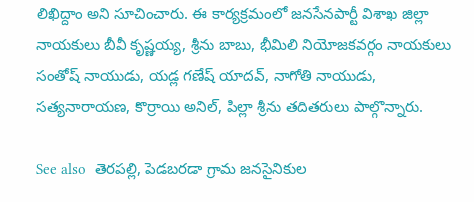లిఖిద్దాం అని సూచించారు. ఈ కార్యక్రమంలో జనసేనపార్టీ విశాఖ జిల్లా నాయకులు బీవీ కృష్ణయ్య, శ్రీను బాబు, భీమిలి నియోజకవర్గం నాయకులు సంతోష్ నాయుడు, యడ్ల గణేష్ యాదవ్, నాగోతి నాయుడు, సత్యనారాయణ, కొర్రాయి అనిల్, పిల్లా శ్రీను తదితరులు పాల్గొన్నారు.

See also  తెరపల్లి, పెడబరడా గ్రామ జనసైనికుల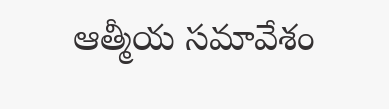ఆత్మీయ సమావేశం